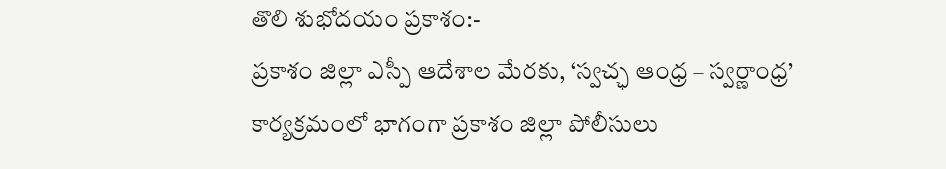తొలి శుభోదయం ప్రకాశం:-
ప్రకాశం జిల్లా ఎస్పీ ఆదేశాల మేరకు, ‘స్వచ్ఛ ఆంధ్ర – స్వర్ణాంధ్ర’ కార్యక్రమంలో భాగంగా ప్రకాశం జిల్లా పోలీసులు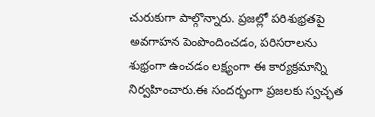చురుకుగా పాల్గొన్నారు. ప్రజల్లో పరిశుభ్రతపై అవగాహన పెంపొందించడం, పరిసరాలను శుభ్రంగా ఉంచడం లక్ష్యంగా ఈ కార్యక్రమాన్ని నిర్వహించారు.ఈ సందర్భంగా ప్రజలకు స్వచ్ఛత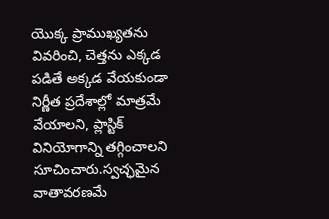యొక్క ప్రాముఖ్యతను వివరించి, చెత్తను ఎక్కడ పడితే అక్కడ వేయకుండా నిర్ణీత ప్రదేశాల్లో మాత్రమే వేయాలని, ప్లాస్టిక్ వినియోగాన్ని తగ్గించాలని సూచించారు.స్వచ్ఛమైన వాతావరణమే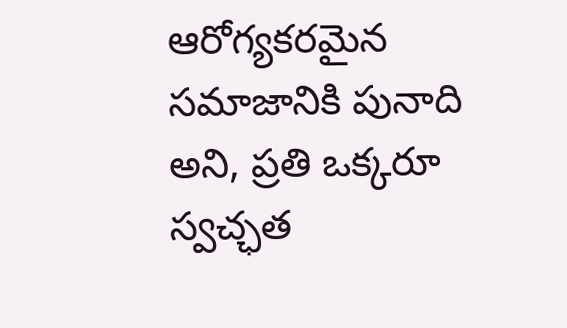ఆరోగ్యకరమైన సమాజానికి పునాది అని, ప్రతి ఒక్కరూ స్వచ్ఛత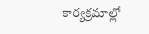కార్యక్రమాల్లో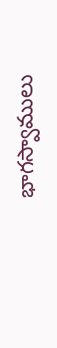భాగస్వాములు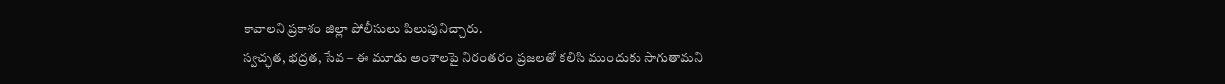కావాలని ప్రకాశం జిల్లా పోలీసులు పిలుపునిచ్చారు.
స్వచ్ఛత, భద్రత, సేవ – ఈ మూడు అంశాలపై నిరంతరం ప్రజలతో కలిసి ముందుకు సాగుతామని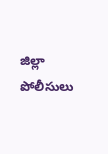జిల్లా పోలీసులు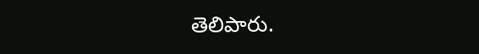తెలిపారు.